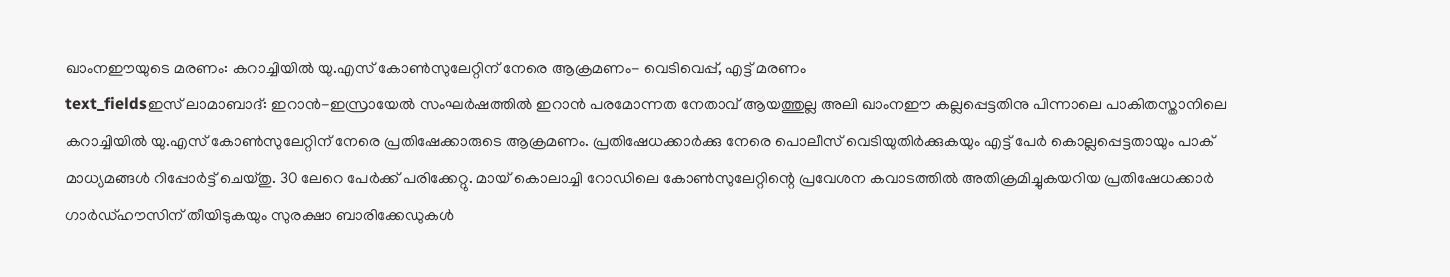ഖാംനഈയുടെ മരണം: കറാച്ചിയിൽ യു.എസ് കോൺസുലേറ്റിന് നേരെ ആക്രമണം- വെടിവെപ്പ്, എട്ട് മരണം
text_fieldsഇസ് ലാമാബാദ്: ഇറാൻ-ഇസ്രായേൽ സംഘർഷത്തിൽ ഇറാൻ പരമോന്നത നേതാവ് ആയത്തുല്ല അലി ഖാംനഈ കല്ലപ്പെട്ടതിനു പിന്നാലെ പാകിതസ്താനിലെ കറാച്ചിയിൽ യു.എസ് കോൺസുലേറ്റിന് നേരെ പ്രതിഷേക്കാരുടെ ആക്രമണം. പ്രതിഷേധക്കാർക്കു നേരെ പൊലീസ് വെടിയുതിർക്കുകയും എട്ട് പേർ കൊല്ലപ്പെട്ടതായും പാക് മാധ്യമങ്ങൾ റിപ്പോർട്ട് ചെയ്തു. 30 ലേറെ പേർക്ക് പരിക്കേറ്റു. മായ് കൊലാച്ചി റോഡിലെ കോൺസുലേറ്റിന്റെ പ്രവേശന കവാടത്തിൽ അതിക്രമിച്ചുകയറിയ പ്രതിഷേധക്കാർ ഗാർഡ്ഹൗസിന് തീയിടുകയും സുരക്ഷാ ബാരിക്കേഡുകൾ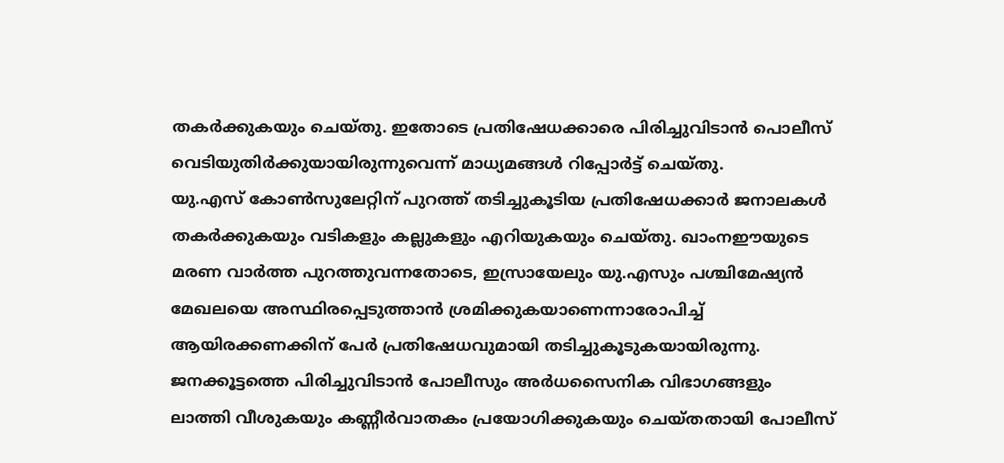തകർക്കുകയും ചെയ്തു. ഇതോടെ പ്രതിഷേധക്കാരെ പിരിച്ചുവിടാൻ പൊലീസ് വെടിയുതിർക്കുയായിരുന്നുവെന്ന് മാധ്യമങ്ങൾ റിപ്പോർട്ട് ചെയ്തു.
യു.എസ് കോൺസുലേറ്റിന് പുറത്ത് തടിച്ചുകൂടിയ പ്രതിഷേധക്കാർ ജനാലകൾ തകർക്കുകയും വടികളും കല്ലുകളും എറിയുകയും ചെയ്തു. ഖാംനഈയുടെ മരണ വാർത്ത പുറത്തുവന്നതോടെ, ഇസ്രായേലും യു.എസും പശ്ചിമേഷ്യൻ മേഖലയെ അസ്ഥിരപ്പെടുത്താൻ ശ്രമിക്കുകയാണെന്നാരോപിച്ച് ആയിരക്കണക്കിന് പേർ പ്രതിഷേധവുമായി തടിച്ചുകൂടുകയായിരുന്നു.
ജനക്കൂട്ടത്തെ പിരിച്ചുവിടാൻ പോലീസും അർധസൈനിക വിഭാഗങ്ങളും ലാത്തി വീശുകയും കണ്ണീർവാതകം പ്രയോഗിക്കുകയും ചെയ്തതായി പോലീസ്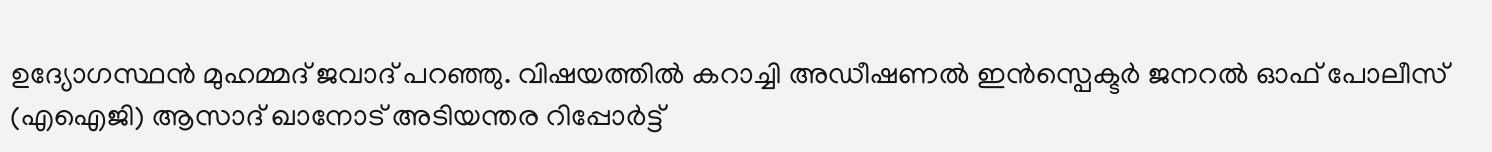ഉദ്യോഗസ്ഥൻ മുഹമ്മദ് ജവാദ് പറഞ്ഞു. വിഷയത്തിൽ കറാച്ചി അഡീഷണൽ ഇൻസ്പെക്ടർ ജനറൽ ഓഫ് പോലീസ് (എഐജി) ആസാദ് ഖാനോട് അടിയന്തര റിപ്പോർട്ട്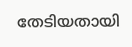തേടിയതായി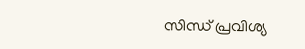സിന്ധ് പ്രവിശ്യ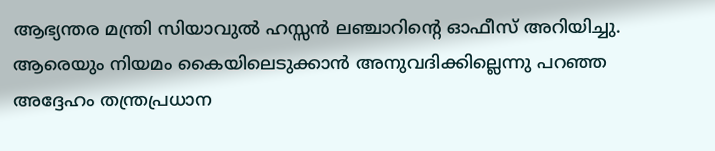ആഭ്യന്തര മന്ത്രി സിയാവുൽ ഹസ്സൻ ലഞ്ചാറിന്റെ ഓഫീസ് അറിയിച്ചു.
ആരെയും നിയമം കൈയിലെടുക്കാൻ അനുവദിക്കില്ലെന്നു പറഞ്ഞ അദ്ദേഹം തന്ത്രപ്രധാന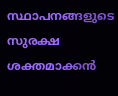സ്ഥാപനങ്ങളുടെ സുരക്ഷ ശക്തമാക്കൻ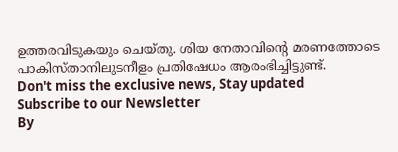ഉത്തരവിടുകയും ചെയ്തു. ശിയ നേതാവിന്റെ മരണത്തോടെ പാകിസ്താനിലുടനീളം പ്രതിഷേധം ആരംഭിച്ചിട്ടുണ്ട്.
Don't miss the exclusive news, Stay updated
Subscribe to our Newsletter
By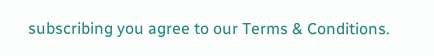subscribing you agree to our Terms & Conditions.